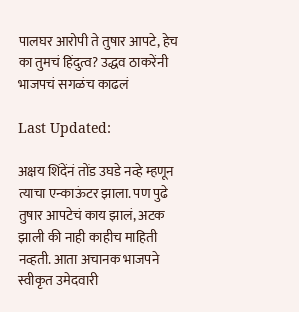पालघर आरोपी ते तुषार आपटे, हेच का तुमचं हिंदुत्व? उद्धव ठाकरेंनी भाजपचं सगळंच काढलं

Last Updated:

अक्षय शिंदेंनं तोंड उघडे नव्हे म्हणून त्याचा एन्काऊंटर झाला. पण पुढे तुषार आपटेचं काय झालं, अटक झाली की नाही काहीच माहिती नव्हती. आता अचानक भाजपने स्वीकृत उमेदवारी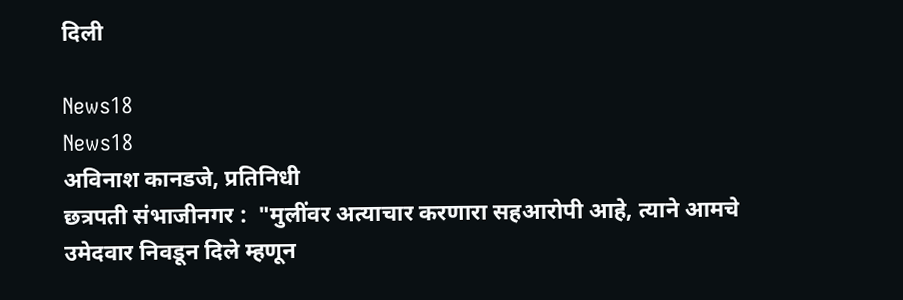दिली

News18
News18
अविनाश कानडजे, प्रतिनिधी
छत्रपती संभाजीनगर :  "मुलींवर अत्याचार करणारा सहआरोपी आहे, त्याने आमचे उमेदवार निवडून दिले म्हणून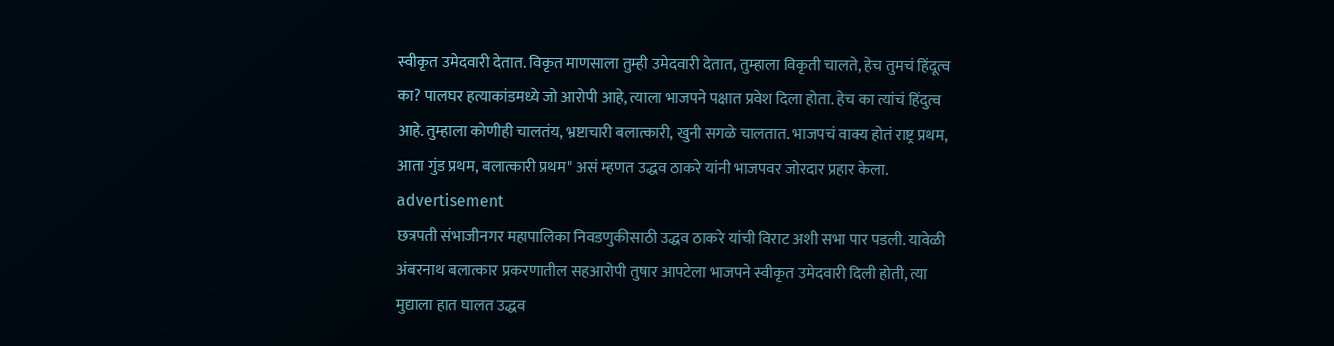स्वीकृत उमेदवारी देतात. विकृत माणसाला तुम्ही उमेदवारी देतात, तुम्हाला विकृती चालते, हेच तुमचं हिंदूत्व का? पालघर हत्याकांडमध्ये जो आरोपी आहे, त्याला भाजपने पक्षात प्रवेश दिला होता. हेच का त्यांचं हिंदुत्व आहे. तुम्हाला कोणीही चालतंय, भ्रष्टाचारी बलात्कारी, खुनी सगळे चालतात. भाजपचं वाक्य होतं राष्ट्र प्रथम, आता गुंड प्रथम, बलात्कारी प्रथम" असं म्हणत उद्धव ठाकरे यांनी भाजपवर जोरदार प्रहार केला.
advertisement
छत्रपती संभाजीनगर महापालिका निवडणुकीसाठी उद्धव ठाकरे यांची विराट अशी सभा पार पडली. यावेळी अंबरनाथ बलात्कार प्रकरणातील सहआरोपी तुषार आपटेला भाजपने स्वीकृत उमेदवारी दिली होती, त्या मुद्याला हात घालत उद्धव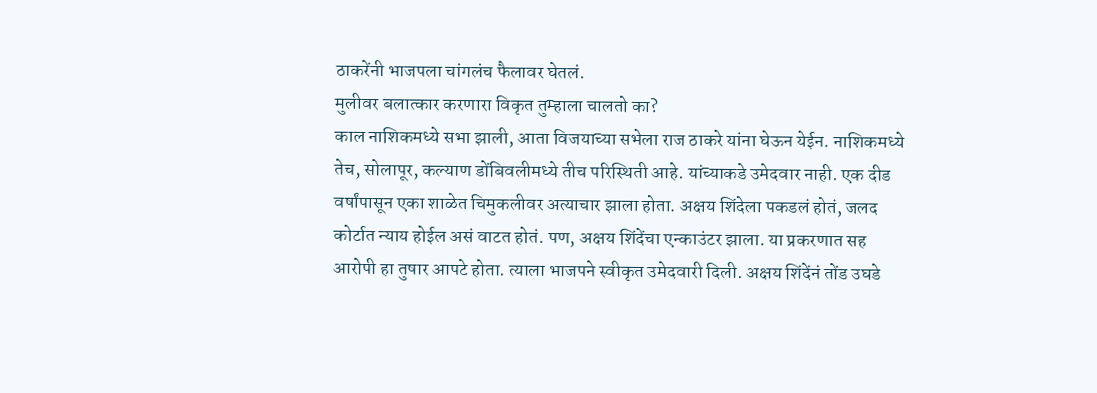ठाकरेंनी भाजपला चांगलंच फैलावर घेतलं.
मुलीवर बलात्कार करणारा विकृत तुम्हाला चालतो का?
काल नाशिकमध्ये सभा झाली, आता विजयाच्या सभेला राज ठाकरे यांना घेऊन येईन. नाशिकमध्ये तेच, सोलापूर, कल्याण डोंबिवलीमध्ये तीच परिस्थिती आहे. यांच्याकडे उमेदवार नाही. एक दीड वर्षांपासून एका शाळेत चिमुकलीवर अत्याचार झाला होता. अक्षय शिंदेला पकडलं होतं, जलद कोर्टात न्याय होईल असं वाटत होतं. पण, अक्षय शिंदेंचा एन्काउंटर झाला. या प्रकरणात सह आरोपी हा तुषार आपटे होता. त्याला भाजपने स्वीकृत उमेदवारी दिली. अक्षय शिंदेंनं तोंड उघडे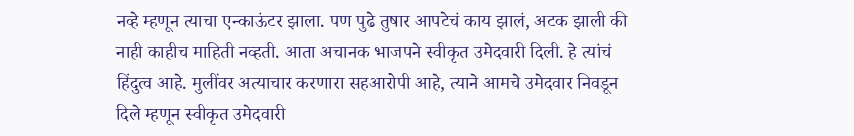नव्हे म्हणून त्याचा एन्काऊंटर झाला. पण पुढे तुषार आपटेचं काय झालं, अटक झाली की नाही काहीच माहिती नव्हती. आता अचानक भाजपने स्वीकृत उमेदवारी दिली. हे त्यांचं हिंदुत्व आहे. मुलींवर अत्याचार करणारा सहआरोपी आहे, त्याने आमचे उमेदवार निवडून दिले म्हणून स्वीकृत उमेदवारी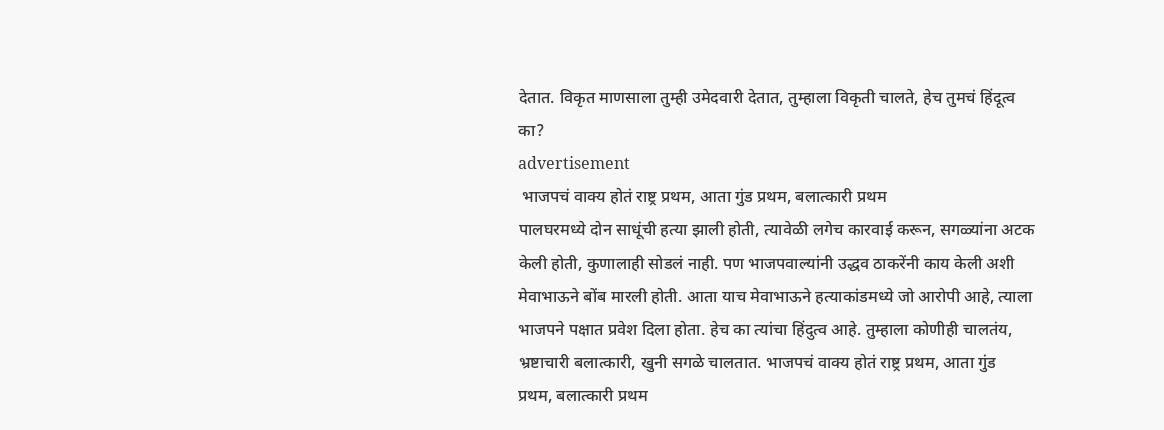देतात. विकृत माणसाला तुम्ही उमेदवारी देतात, तुम्हाला विकृती चालते, हेच तुमचं हिंदूत्व का?
advertisement
 भाजपचं वाक्य होतं राष्ट्र प्रथम, आता गुंड प्रथम, बलात्कारी प्रथम
पालघरमध्ये दोन साधूंची हत्या झाली होती, त्यावेळी लगेच कारवाई करून, सगळ्यांना अटक केली होती, कुणालाही सोडलं नाही. पण भाजपवाल्यांनी उद्धव ठाकरेंनी काय केली अशी मेवाभाऊने बोंब मारली होती. आता याच मेवाभाऊने हत्याकांडमध्ये जो आरोपी आहे, त्याला भाजपने पक्षात प्रवेश दिला होता. हेच का त्यांचा हिंदुत्व आहे. तुम्हाला कोणीही चालतंय, भ्रष्टाचारी बलात्कारी, खुनी सगळे चालतात. भाजपचं वाक्य होतं राष्ट्र प्रथम, आता गुंड प्रथम, बलात्कारी प्रथम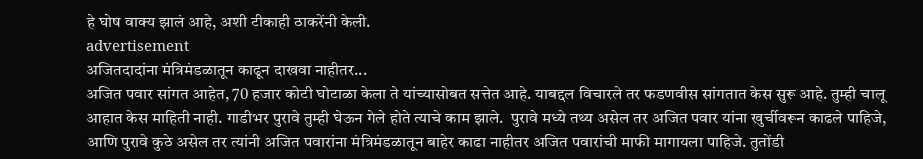हे घोष वाक्य झालं आहे, अशी टीकाही ठाकरेंनी केली.
advertisement
अजितदादांना मंत्रिमंडळातून काढून दाखवा नाहीतर...
अजित पवार सांगत आहेत, 70 हजार कोटी घोटाळा केला ते यांच्यासोबत सत्तेत आहे. याबद्दल विचारले तर फडणवीस सांगतात केस सुरू आहे. तुम्ही चालू आहात केस माहिती नाही. गाडीभर पुरावे तुम्ही घेऊन गेले होते त्याचे काम झाले.  पुरावे मध्ये तथ्य असेल तर अजित पवार यांना खुर्चीवरून काढले पाहिजे, आणि पुरावे कुठे असेल तर त्यांनी अजित पवारांना मंत्रिमंडळातून बाहेर काढा नाहीतर अजित पवारांची माफी मागायला पाहिजे. तुतोंडी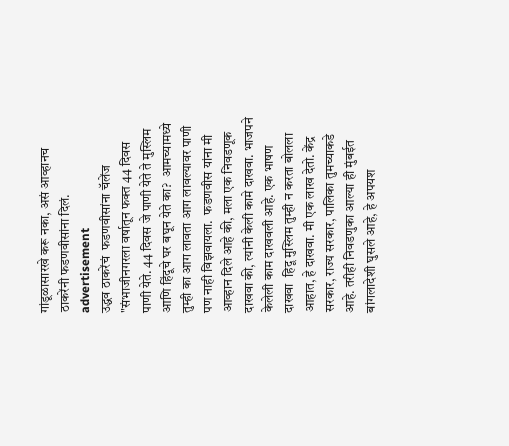गांडूळासारखे करू नका, असं आव्हानच ठाकरेंनी फडणवीसांना दिलं.
advertisement
उद्धव ठाकरेंचं  फडणवीसांना चॅलेंज
"संभाजीनगरला वर्षातून फक्त 44 दिवस पाणी येते. 44 दिवस जे पाणी येते ते मुस्लिम आणि हिंदूचे घर बघून येते का?  आमच्यामध्ये तुम्ही का आग लावता आग लावल्यावर पाणी पण नाही विझवायला.  फडणवीस यांना मी आव्हान दिले आहे की, मला एक निवडणूक दाखवा की, त्यांनी केली कामे दाखवा. भाजपने केलेली काम दाखवली आहे. एक भाषण दाखवा  हिदू मुस्लिम तुम्ही न करता बोलला आहात, हे दाखवा. मी एक लाख देतो. केंद्र सरकार, राज्य सरकार, पालिका तुमच्याकडे आहे. तरीही निवडणुका आल्या ही मुंबईत बांगलादेशी घुसले आहे, हे अपयश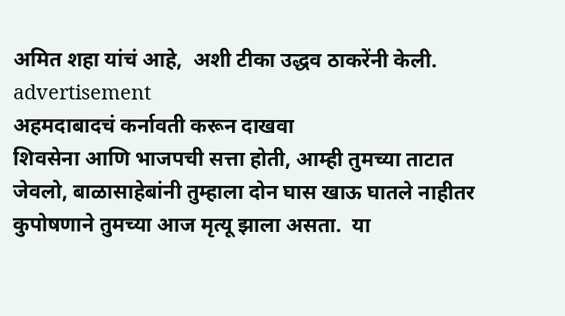अमित शहा यांचं आहे,  अशी टीका उद्धव ठाकरेंनी केली.
advertisement
अहमदाबादचं कर्नावती करून दाखवा
शिवसेना आणि भाजपची सत्ता होती, आम्ही तुमच्या ताटात जेवलो, बाळासाहेबांनी तुम्हाला दोन घास खाऊ घातले नाहीतर कुपोषणाने तुमच्या आज मृत्यू झाला असता.  या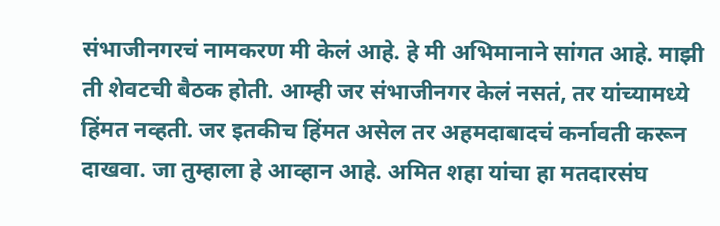संभाजीनगरचं नामकरण मी केलं आहे. हे मी अभिमानाने सांगत आहे. माझी ती शेवटची बैठक होती. आम्ही जर संभाजीनगर केलं नसतं, तर यांच्यामध्ये हिंमत नव्हती. जर इतकीच हिंमत असेल तर अहमदाबादचं कर्नावती करून दाखवा. जा तुम्हाला हे आव्हान आहे. अमित शहा यांचा हा मतदारसंघ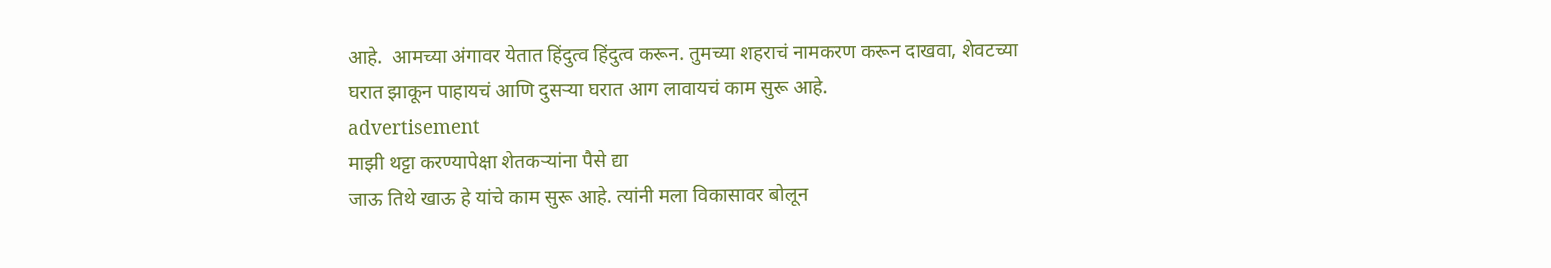आहे.  आमच्या अंगावर येतात हिंदुत्व हिंदुत्व करून. तुमच्या शहराचं नामकरण करून दाखवा, शेवटच्या घरात झाकून पाहायचं आणि दुसऱ्या घरात आग लावायचं काम सुरू आहे.
advertisement
माझी थट्टा करण्यापेक्षा शेतकऱ्यांना पैसे द्या
जाऊ तिथे खाऊ हे यांचे काम सुरू आहे. त्यांनी मला विकासावर बोलून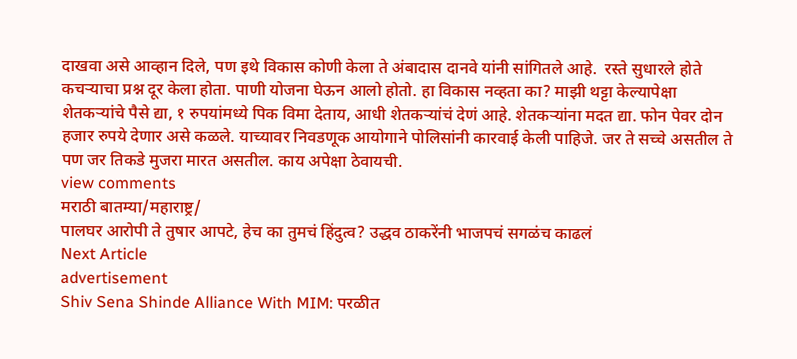दाखवा असे आव्हान दिले, पण इथे विकास कोणी केला ते अंबादास दानवे यांनी सांगितले आहे.  रस्ते सुधारले होते कचऱ्याचा प्रश्न दूर केला होता. पाणी योजना घेऊन आलो होतो. हा विकास नव्हता का? माझी थट्टा केल्यापेक्षा शेतकऱ्यांचे पैसे द्या, १ रुपयांमध्ये पिक विमा देताय, आधी शेतकऱ्यांचं देणं आहे. शेतकऱ्यांना मदत द्या. फोन पेवर दोन हजार रुपये देणार असे कळले. याच्यावर निवडणूक आयोगाने पोलिसांनी कारवाई केली पाहिजे. जर ते सच्चे असतील ते पण जर तिकडे मुजरा मारत असतील. काय अपेक्षा ठेवायची.
view comments
मराठी बातम्या/महाराष्ट्र/
पालघर आरोपी ते तुषार आपटे, हेच का तुमचं हिंदुत्व? उद्धव ठाकरेंनी भाजपचं सगळंच काढलं
Next Article
advertisement
Shiv Sena Shinde Alliance With MIM: परळीत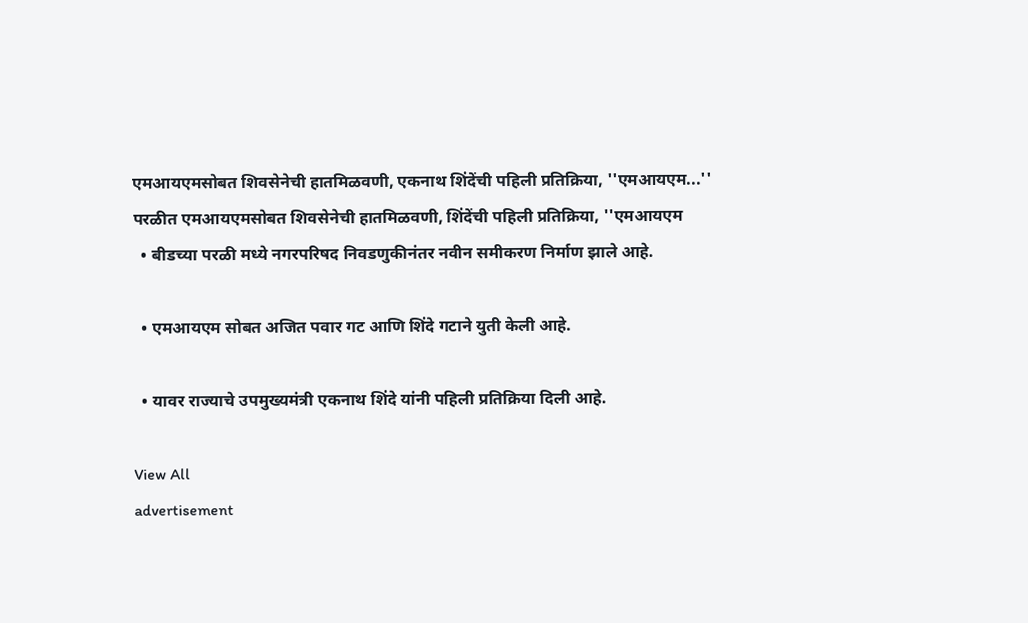एमआयएमसोबत शिवसेनेची हातमिळवणी, एकनाथ शिंदेंची पहिली प्रतिक्रिया, ''एमआयएम...''
परळीत एमआयएमसोबत शिवसेनेची हातमिळवणी, शिंदेंची पहिली प्रतिक्रिया, ''एमआयएम
  • बीडच्या परळी मध्ये नगरपरिषद निवडणुकीनंतर नवीन समीकरण निर्माण झाले आहे.

  • एमआयएम सोबत अजित पवार गट आणि शिंदे गटाने युती केली आहे.

  • यावर राज्याचे उपमुख्यमंत्री एकनाथ शिंदे यांनी पहिली प्रतिक्रिया दिली आहे.

View All
advertisement